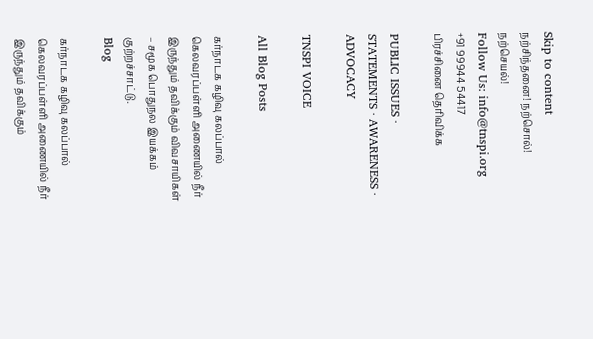Skip to content
நற்சிந்தனை! நற்சொல்! நற்செயல்!
Follow Us: info@tnspi.org +91 99944 54417
பிரச்சினை தெரிவிக்க

PUBLIC ISSUES · STATEMENTS · AWARENESS · ADVOCACY

TNSPI VOICE

All Blog Posts

கர்நாடக கழிவு கலப்பால் கெலவரப்பள்ளி அணையில் நீர் இருந்தும் தவிக்கும் விவசாயிகள் – சமூக பொதுநல இயக்கம் குற்றச்சாட்டு.
Blog

கர்நாடக கழிவு கலப்பால் கெலவரப்பள்ளி அணையில் நீர் இருந்தும் தவிக்கும்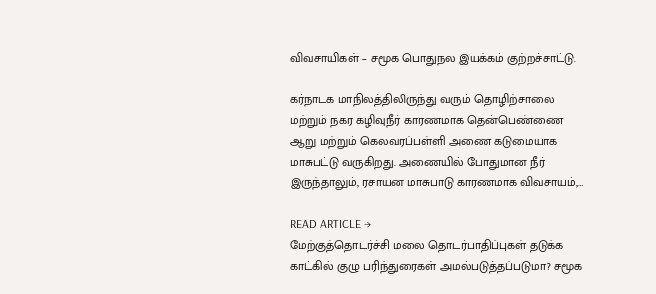விவசாயிகள் – சமூக பொதுநல இயக்கம் குற்றச்சாட்டு.

கர்நாடக மாநிலத்திலிருந்து வரும் தொழிற்சாலை மற்றும் நகர கழிவுநீர் காரணமாக தென்பெண்ணை ஆறு மற்றும் கெலவரப்பள்ளி அணை கடுமையாக மாசுபட்டு வருகிறது. அணையில் போதுமான நீர் இருந்தாலும், ரசாயன மாசுபாடு காரணமாக விவசாயம்,…

READ ARTICLE →
மேற்குத்தொடர்ச்சி மலை தொடர்பாதிப்புகள் தடுக்க காட்கில் குழு பரிந்துரைகள் அமல்படுத்தப்படுமா? சமூக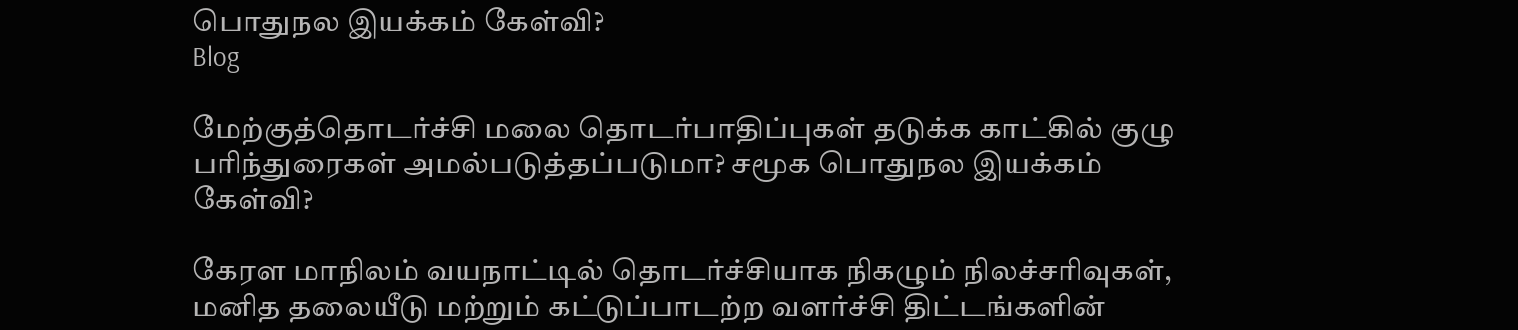பொதுநல இயக்கம் கேள்வி?
Blog

மேற்குத்தொடர்ச்சி மலை தொடர்பாதிப்புகள் தடுக்க காட்கில் குழு பரிந்துரைகள் அமல்படுத்தப்படுமா? சமூக பொதுநல இயக்கம் கேள்வி?

கேரள மாநிலம் வயநாட்டில் தொடர்ச்சியாக நிகழும் நிலச்சரிவுகள், மனித தலையீடு மற்றும் கட்டுப்பாடற்ற வளர்ச்சி திட்டங்களின்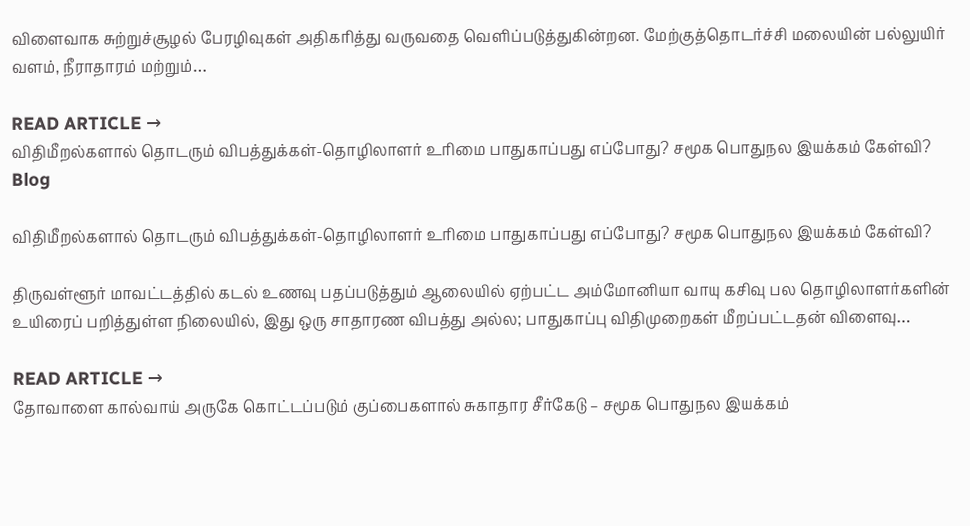விளைவாக சுற்றுச்சூழல் பேரழிவுகள் அதிகரித்து வருவதை வெளிப்படுத்துகின்றன. மேற்குத்தொடர்ச்சி மலையின் பல்லுயிர் வளம், நீராதாரம் மற்றும்…

READ ARTICLE →
விதிமீறல்களால் தொடரும் விபத்துக்கள்-தொழிலாளர் உரிமை பாதுகாப்பது எப்போது? சமூக பொதுநல இயக்கம் கேள்வி?
Blog

விதிமீறல்களால் தொடரும் விபத்துக்கள்-தொழிலாளர் உரிமை பாதுகாப்பது எப்போது? சமூக பொதுநல இயக்கம் கேள்வி?

திருவள்ளூர் மாவட்டத்தில் கடல் உணவு பதப்படுத்தும் ஆலையில் ஏற்பட்ட அம்மோனியா வாயு கசிவு பல தொழிலாளர்களின் உயிரைப் பறித்துள்ள நிலையில், இது ஒரு சாதாரண விபத்து அல்ல; பாதுகாப்பு விதிமுறைகள் மீறப்பட்டதன் விளைவு…

READ ARTICLE →
தோவாளை கால்வாய் அருகே கொட்டப்படும் குப்பைகளால் சுகாதார சீர்கேடு – சமூக பொதுநல இயக்கம்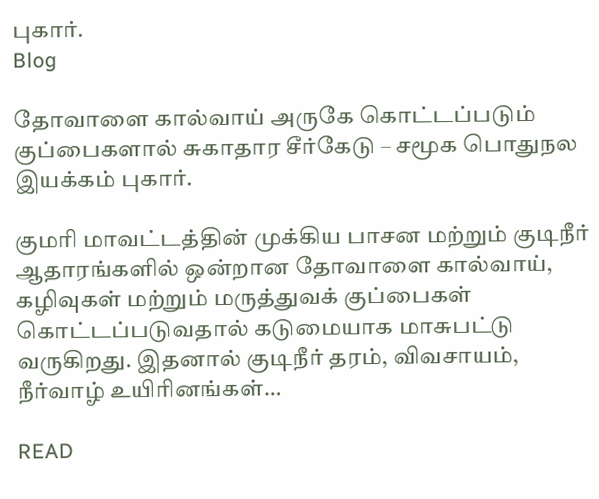புகார்.
Blog

தோவாளை கால்வாய் அருகே கொட்டப்படும் குப்பைகளால் சுகாதார சீர்கேடு – சமூக பொதுநல இயக்கம் புகார்.

குமரி மாவட்டத்தின் முக்கிய பாசன மற்றும் குடிநீர் ஆதாரங்களில் ஒன்றான தோவாளை கால்வாய், கழிவுகள் மற்றும் மருத்துவக் குப்பைகள் கொட்டப்படுவதால் கடுமையாக மாசுபட்டு வருகிறது. இதனால் குடிநீர் தரம், விவசாயம், நீர்வாழ் உயிரினங்கள்…

READ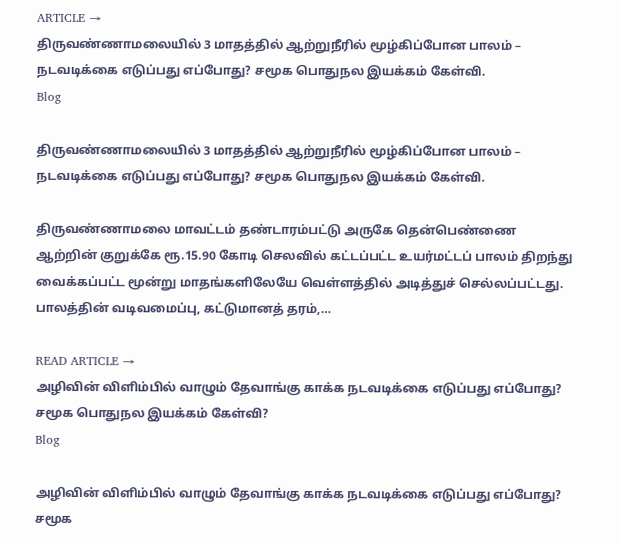ARTICLE →
திருவண்ணாமலையில் 3 மாதத்தில் ஆற்றுநீரில் மூழ்கிப்போன பாலம் – நடவடிக்கை எடுப்பது எப்போது? சமூக பொதுநல இயக்கம் கேள்வி.
Blog

திருவண்ணாமலையில் 3 மாதத்தில் ஆற்றுநீரில் மூழ்கிப்போன பாலம் – நடவடிக்கை எடுப்பது எப்போது? சமூக பொதுநல இயக்கம் கேள்வி.

திருவண்ணாமலை மாவட்டம் தண்டாரம்பட்டு அருகே தென்பெண்ணை ஆற்றின் குறுக்கே ரூ.15.90 கோடி செலவில் கட்டப்பட்ட உயர்மட்டப் பாலம் திறந்து வைக்கப்பட்ட மூன்று மாதங்களிலேயே வெள்ளத்தில் அடித்துச் செல்லப்பட்டது. பாலத்தின் வடிவமைப்பு, கட்டுமானத் தரம்,…

READ ARTICLE →
அழிவின் விளிம்பில் வாழும் தேவாங்கு காக்க நடவடிக்கை எடுப்பது எப்போது? சமூக பொதுநல இயக்கம் கேள்வி?
Blog

அழிவின் விளிம்பில் வாழும் தேவாங்கு காக்க நடவடிக்கை எடுப்பது எப்போது? சமூக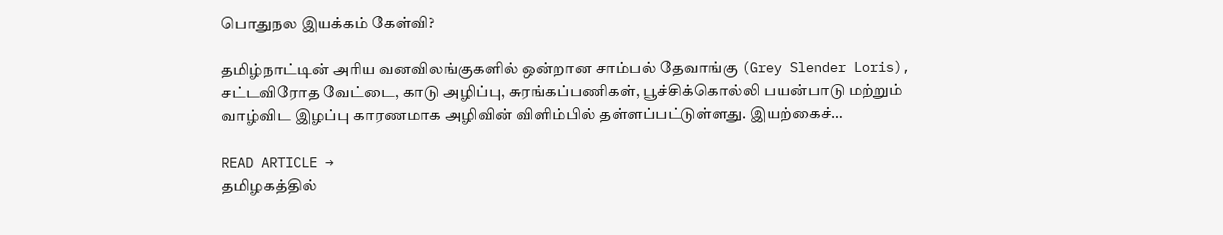பொதுநல இயக்கம் கேள்வி?

தமிழ்நாட்டின் அரிய வனவிலங்குகளில் ஒன்றான சாம்பல் தேவாங்கு (Grey Slender Loris), சட்டவிரோத வேட்டை, காடு அழிப்பு, சுரங்கப்பணிகள், பூச்சிக்கொல்லி பயன்பாடு மற்றும் வாழ்விட இழப்பு காரணமாக அழிவின் விளிம்பில் தள்ளப்பட்டுள்ளது. இயற்கைச்…

READ ARTICLE →
தமிழகத்தில்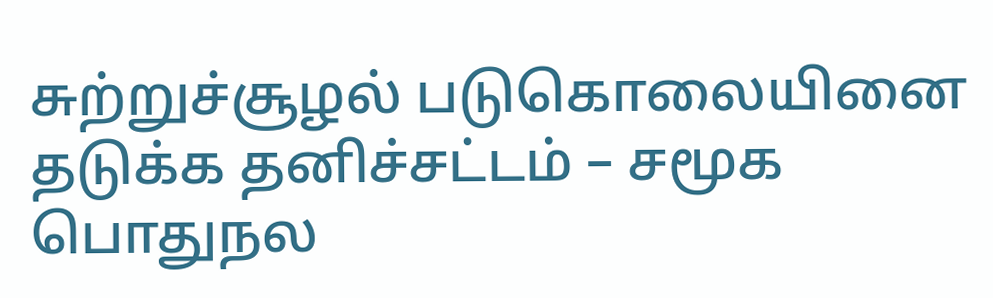சுற்றுச்சூழல் படுகொலையினை தடுக்க தனிச்சட்டம் – சமூக பொதுநல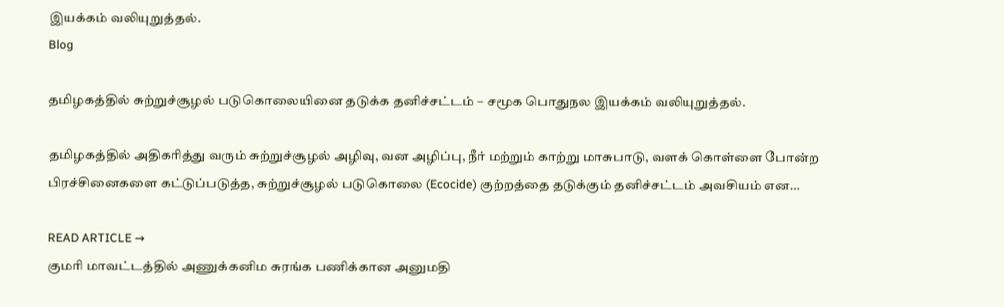இயக்கம் வலியுறுத்தல்.
Blog

தமிழகத்தில் சுற்றுச்சூழல் படுகொலையினை தடுக்க தனிச்சட்டம் – சமூக பொதுநல இயக்கம் வலியுறுத்தல்.

தமிழகத்தில் அதிகரித்து வரும் சுற்றுச்சூழல் அழிவு, வன அழிப்பு, நீர் மற்றும் காற்று மாசுபாடு, வளக் கொள்ளை போன்ற பிரச்சினைகளை கட்டுப்படுத்த, சுற்றுச்சூழல் படுகொலை (Ecocide) குற்றத்தை தடுக்கும் தனிச்சட்டம் அவசியம் என…

READ ARTICLE →
குமரி மாவட்டத்தில் அணுக்கனிம சுரங்க பணிக்கான அனுமதி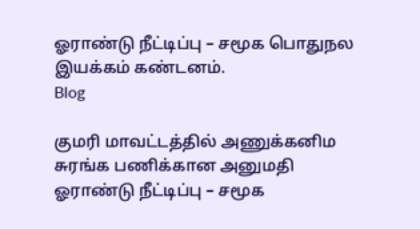ஓராண்டு நீட்டிப்பு – சமூக பொதுநல இயக்கம் கண்டனம்.
Blog

குமரி மாவட்டத்தில் அணுக்கனிம சுரங்க பணிக்கான அனுமதி ஓராண்டு நீட்டிப்பு – சமூக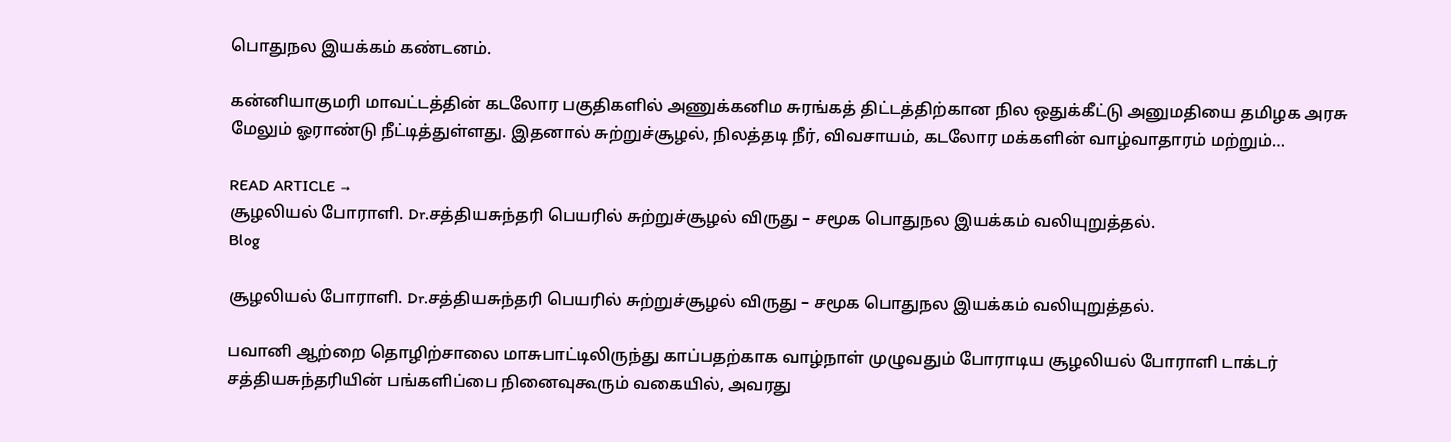பொதுநல இயக்கம் கண்டனம்.

கன்னியாகுமரி மாவட்டத்தின் கடலோர பகுதிகளில் அணுக்கனிம சுரங்கத் திட்டத்திற்கான நில ஒதுக்கீட்டு அனுமதியை தமிழக அரசு மேலும் ஓராண்டு நீட்டித்துள்ளது. இதனால் சுற்றுச்சூழல், நிலத்தடி நீர், விவசாயம், கடலோர மக்களின் வாழ்வாதாரம் மற்றும்…

READ ARTICLE →
சூழலியல் போராளி. Dr.சத்தியசுந்தரி பெயரில் சுற்றுச்சூழல் விருது – சமூக பொதுநல இயக்கம் வலியுறுத்தல்.
Blog

சூழலியல் போராளி. Dr.சத்தியசுந்தரி பெயரில் சுற்றுச்சூழல் விருது – சமூக பொதுநல இயக்கம் வலியுறுத்தல்.

பவானி ஆற்றை தொழிற்சாலை மாசுபாட்டிலிருந்து காப்பதற்காக வாழ்நாள் முழுவதும் போராடிய சூழலியல் போராளி டாக்டர் சத்தியசுந்தரியின் பங்களிப்பை நினைவுகூரும் வகையில், அவரது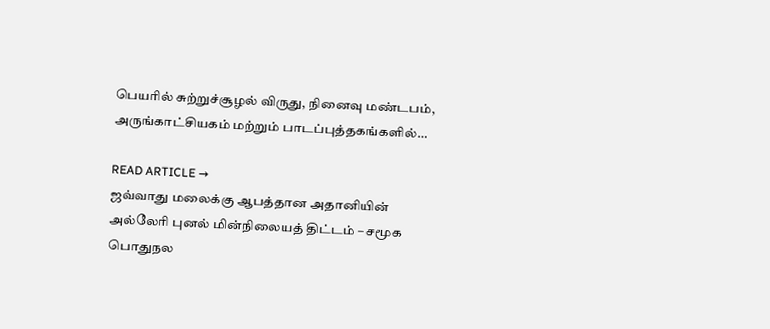பெயரில் சுற்றுச்சூழல் விருது, நினைவு மண்டபம், அருங்காட்சியகம் மற்றும் பாடப்புத்தகங்களில்…

READ ARTICLE →
ஜவ்வாது மலைக்கு ஆபத்தான அதானியின் அல்லேரி புனல் மின்நிலையத் திட்டம் – சமூக பொதுநல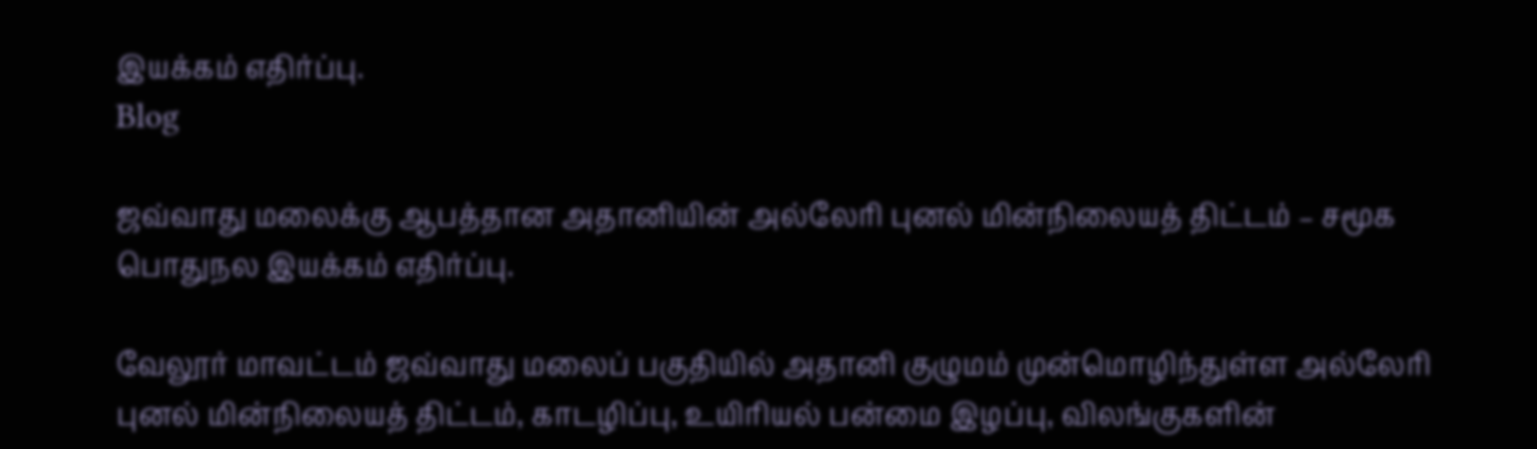இயக்கம் எதிர்ப்பு.
Blog

ஜவ்வாது மலைக்கு ஆபத்தான அதானியின் அல்லேரி புனல் மின்நிலையத் திட்டம் – சமூக பொதுநல இயக்கம் எதிர்ப்பு.

வேலூர் மாவட்டம் ஜவ்வாது மலைப் பகுதியில் அதானி குழுமம் முன்மொழிந்துள்ள அல்லேரி புனல் மின்நிலையத் திட்டம், காடழிப்பு, உயிரியல் பன்மை இழப்பு, விலங்குகளின்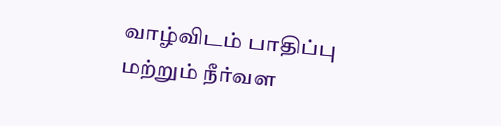வாழ்விடம் பாதிப்பு மற்றும் நீர்வள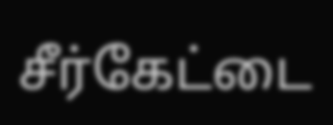சீர்கேட்டை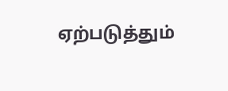ஏற்படுத்தும்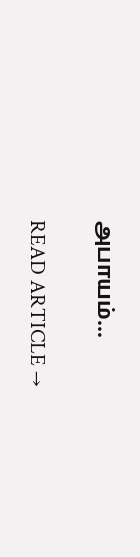அபாயம்…

READ ARTICLE →